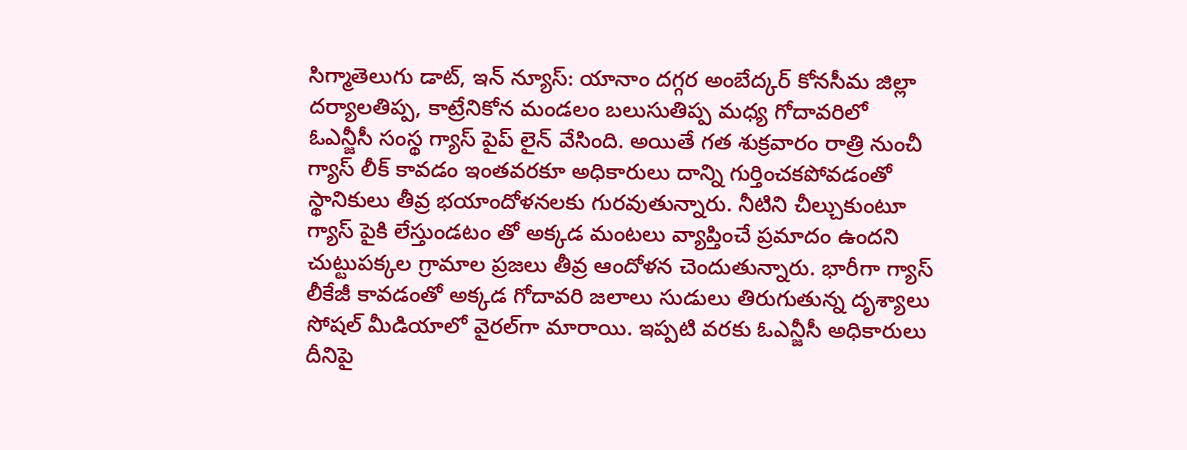సిగ్మాతెలుగు డాట్, ఇన్ న్యూస్: యానాం దగ్గర అంబేద్కర్ కోనసీమ జిల్లా దర్యాలతిప్ప, కాట్రేనికోన మండలం బలుసుతిప్ప మధ్య గోదావరిలో ఓఎన్జీసీ సంస్థ గ్యాస్ పైప్ లైన్ వేసింది. అయితే గత శుక్రవారం రాత్రి నుంచీ గ్యాస్ లీక్ కావడం ఇంతవరకూ అధికారులు దాన్ని గుర్తించకపోవడంతో స్థానికులు తీవ్ర భయాందోళనలకు గురవుతున్నారు. నీటిని చీల్చుకుంటూ గ్యాస్ పైకి లేస్తుండటం తో అక్కడ మంటలు వ్యాప్తించే ప్రమాదం ఉందని చుట్టుపక్కల గ్రామాల ప్రజలు తీవ్ర ఆందోళన చెందుతున్నారు. భారీగా గ్యాస్ లీకేజీ కావడంతో అక్కడ గోదావరి జలాలు సుడులు తిరుగుతున్న దృశ్యాలు సోషల్ మీడియాలో వైరల్‌గా మారాయి. ఇప్పటి వరకు ఓఎన్జీసీ అధికారులు దీనిపై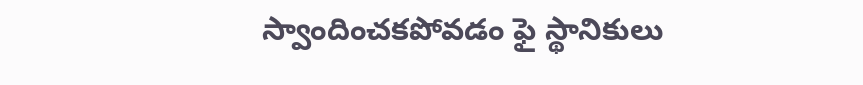స్వాందించకపోవడం ఫై స్థానికులు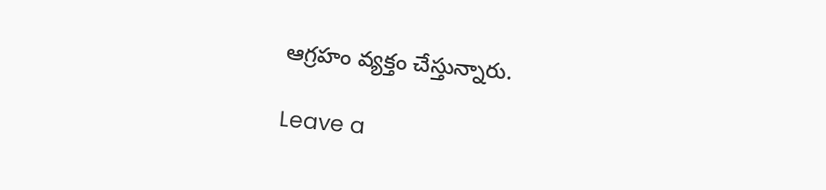ఆగ్రహం వ్యక్తం చేస్తున్నారు.

Leave a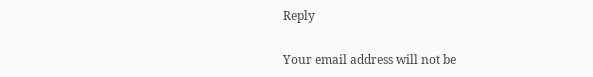Reply

Your email address will not be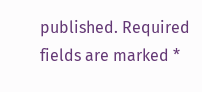published. Required fields are marked *